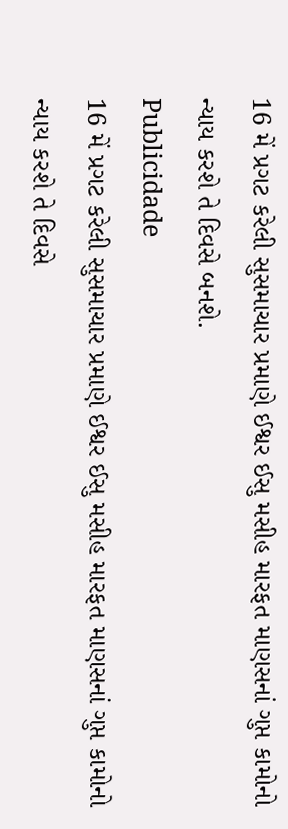16 મેં પ્રગટ કરેલી સુસમાચાર પ્રમાણે ઈશ્વર ઈસુ મસીહ મારફત માણસનાં ગુપ્ત કામોનો ન્યાય કરશે તે દિવસે બનશે.
Publicidade
16 મેં પ્રગટ કરેલી સુસમાચાર પ્રમાણે ઈશ્વર ઈસુ મસીહ મારફત માણસનાં ગુપ્ત કામોનો ન્યાય કરશે તે દિવસે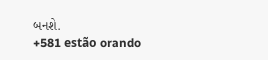બનશે.
+581 estão orando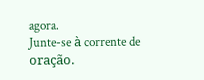agora.
Junte-se à corrente de oração.